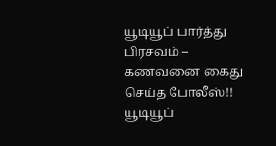யூடியூப் பார்த்து பிரசவம் – கணவனை கைது செய்த போலீஸ்!!
யூடியூப்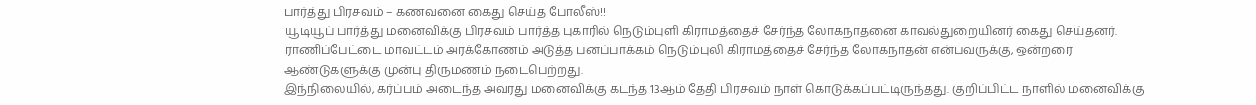பார்த்து பிரசவம் – கணவனை கைது செய்த போலீஸ்!!
யூடியூப் பார்த்து மனைவிக்கு பிரசவம் பார்த்த புகாரில் நெடும்புளி கிராமத்தைச் சேர்ந்த லோகநாதனை காவல்துறையினர் கைது செய்தனர்.
ராணிப்பேட்டை மாவட்டம் அரக்கோணம் அடுத்த பனப்பாக்கம் நெடும்புலி கிராமத்தைச் சேர்ந்த லோகநாதன் என்பவருக்கு, ஒன்றரை ஆண்டுகளுக்கு முன்பு திருமணம் நடைபெற்றது.
இந்நிலையில், கர்ப்பம் அடைந்த அவரது மனைவிக்கு கடந்த 13ஆம் தேதி பிரசவம் நாள் கொடுக்கப்பட்டிருந்தது. குறிப்பிட்ட நாளில் மனைவிக்கு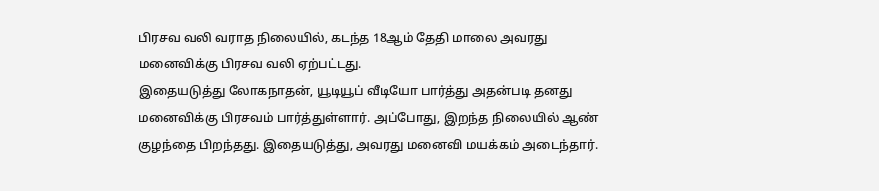பிரசவ வலி வராத நிலையில், கடந்த 18ஆம் தேதி மாலை அவரது மனைவிக்கு பிரசவ வலி ஏற்பட்டது.
இதையடுத்து லோகநாதன், யூடியூப் வீடியோ பார்த்து அதன்படி தனது மனைவிக்கு பிரசவம் பார்த்துள்ளார். அப்போது, இறந்த நிலையில் ஆண் குழந்தை பிறந்தது. இதையடுத்து, அவரது மனைவி மயக்கம் அடைந்தார்.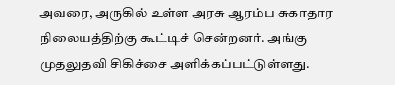அவரை, அருகில் உள்ள அரசு ஆரம்ப சுகாதார நிலையத்திற்கு கூட்டிச் சென்றனர். அங்கு முதலுதவி சிகிச்சை அளிக்கப்பட்டுள்ளது.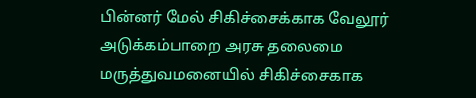பின்னர் மேல் சிகிச்சைக்காக வேலூர் அடுக்கம்பாறை அரசு தலைமை மருத்துவமனையில் சிகிச்சைகாக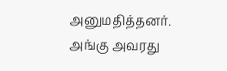அனுமதித்தனர்.
அங்கு அவரது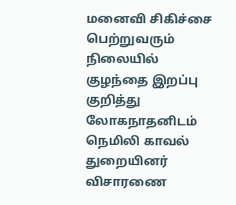மனைவி சிகிச்சை பெற்றுவரும் நிலையில் குழந்தை இறப்பு குறித்து லோகநாதனிடம் நெமிலி காவல் துறையினர் விசாரணை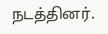நடத்தினர்.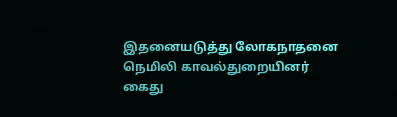இதனையடுத்து லோகநாதனை நெமிலி காவல்துறையினர் கைது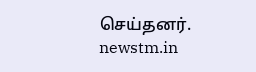செய்தனர்.
newstm.in